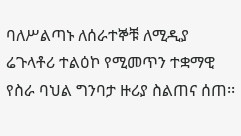ባለሥልጣኑ ለሰራተኞቹ ለሚዲያ ሬጉላቶሪ ተልዕኮ የሚመጥን ተቋማዊ የስራ ባህል ግንባታ ዙሪያ ስልጠና ሰጠ፡፡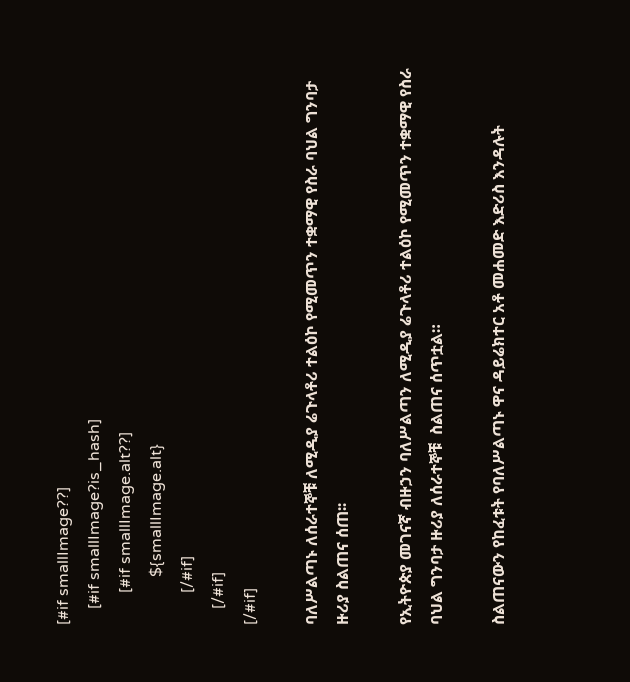[#if smallImage??]
    [#if smallImage?is_hash]
        [#if smallImage.alt??]
            ${smallImage.alt}
        [/#if]
    [/#if]
[/#if]

ባለሥልጣኑ ለሰራተኞቹ ለሚዲያ ሬጉላቶሪ ተልዕኮ የሚመጥን ተቋማዊ የስራ ባህል ግንባታ ዙሪያ ስልጠና ሰጠ፡፡

የኢትዮጵያ መገናኛ ብዙኃን ባለሥልጣን ለሚዲያ ሬጉላቶሪ ተልዕኮ የሚመጥን ተቋማዊ የስራ ባህል ግንባታ ዙሪያ ለሰራተኞቹ  ስልጠና ሰጥቷል።

ስልጠናውን የከፈቱት የባለሥልጣኑ ዋና ዳይሬክተር አቶ መሐመድ እድሪስ እንዳሉት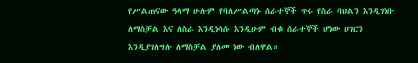የሥልጠናው ዓላማ ሁሉም የባለሥልጣኑ ሰራተኞች ጥሩ የስራ ባህልን እንዲገነቡ ለማስቻል እና ለስራ እንዲነሳሱ እንዲሁም ብቁ ሰራተኞች ሆነው ሀገርን እንዲያገለግሉ ለማስቻል ያለመ ነው ብለዋል።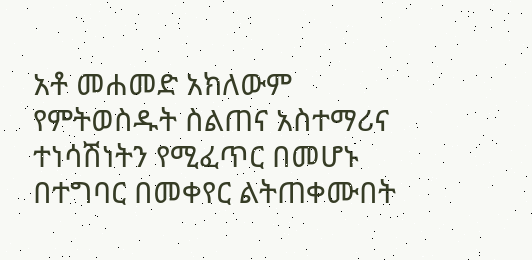አቶ መሐመድ አክለውም የምትወስዱት ስልጠና አስተማሪና ተነሳሽነትን የሚፈጥር በመሆኑ በተግባር በመቀየር ልትጠቀሙበት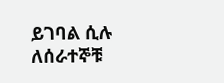ይገባል ሲሉ ለሰራተኞቹ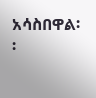አሳስበዋል፡፡